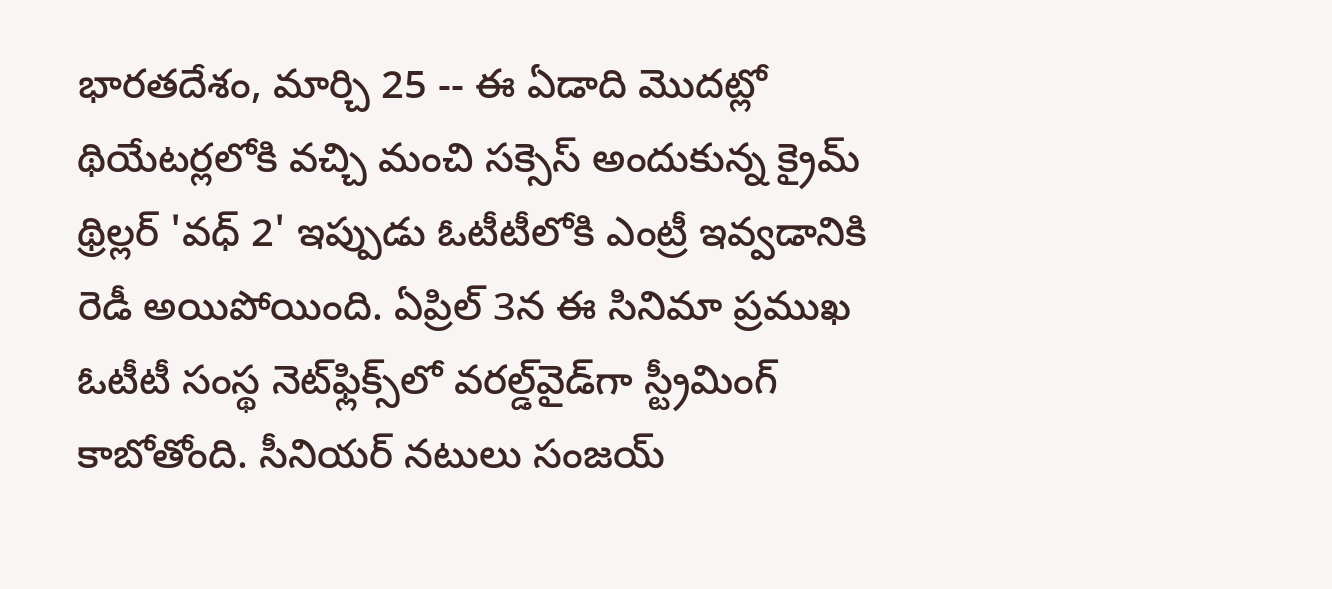భారతదేశం, మార్చి 25 -- ఈ ఏడాది మొదట్లో థియేటర్లలోకి వచ్చి మంచి సక్సెస్ అందుకున్న క్రైమ్ థ్రిల్లర్ 'వధ్ 2' ఇప్పుడు ఓటీటీలోకి ఎంట్రీ ఇవ్వడానికి రెడీ అయిపోయింది. ఏప్రిల్ 3న ఈ సినిమా ప్రముఖ ఓటీటీ సంస్థ నెట్‌ఫ్లిక్స్‌లో వరల్డ్‌వైడ్‌గా స్ట్రీమింగ్ కాబోతోంది. సీనియర్ నటులు సంజయ్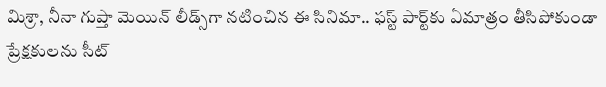మిశ్రా, నీనా గుప్తా మెయిన్ లీడ్స్‌గా నటించిన ఈ సినిమా.. ఫస్ట్ పార్ట్‌కు ఏమాత్రం తీసిపోకుండా ప్రేక్షకులను సీట్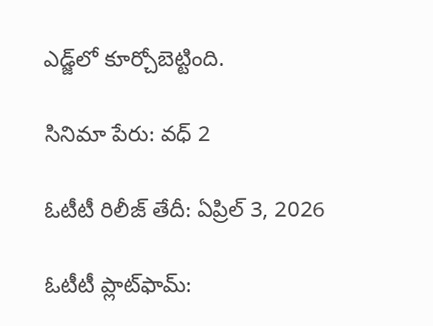ఎడ్జ్‌లో కూర్చోబెట్టింది.

సినిమా పేరు: వధ్ 2

ఓటీటీ రిలీజ్ తేదీ: ఏప్రిల్ 3, 2026

ఓటీటీ ప్లాట్‌ఫామ్: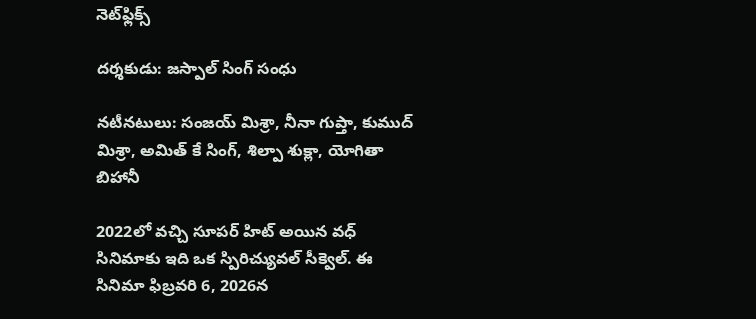నెట్‌ఫ్లిక్స్

దర్శకుడు: జస్పాల్ సింగ్ సంధు

నటీనటులు: సంజయ్ మిశ్రా, నీనా గుప్తా, కుముద్ మిశ్రా, అమిత్ కే సింగ్, శిల్పా శుక్లా, యోగితా బిహానీ

2022లో వచ్చి సూపర్ హిట్ అయిన వధ్ సినిమాకు ఇది ఒక స్పిరిచ్యువల్ సీక్వెల్. ఈ సినిమా ఫిబ్రవరి 6, 2026న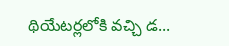థియేటర్లలోకి వచ్చి డ...